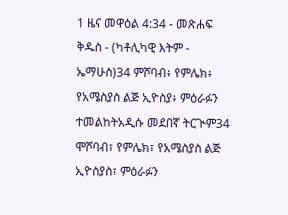1 ዜና መዋዕል 4:34 - መጽሐፍ ቅዱስ - (ካቶሊካዊ እትም - ኤማሁስ)34 ምሾባብ፥ የምሌክ፥ የአሜስያስ ልጅ ኢዮስያ፥ ምዕራፉን ተመልከትአዲሱ መደበኛ ትርጒም34 ሞሾባብ፣ የምሌክ፣ የአሜስያስ ልጅ ኢዮስያስ፣ ምዕራፉን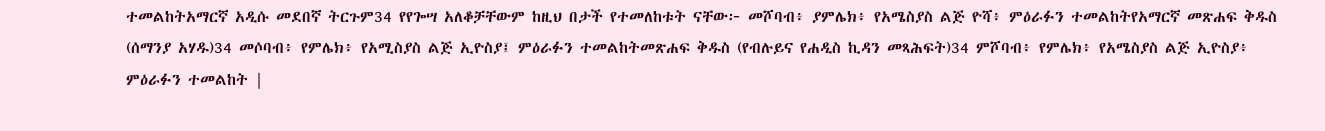ተመልከትአማርኛ አዲሱ መደበኛ ትርጉም34 የየጐሣ አለቆቻቸውም ከዚህ በታች የተመለከቱት ናቸው፦ መሾባብ፥ ያምሌክ፥ የአሜስያስ ልጅ ዮሻ፥ ምዕራፉን ተመልከትየአማርኛ መጽሐፍ ቅዱስ (ሰማንያ አሃዱ)34 መሶባብ፥ የምሌክ፥ የአሚስያስ ልጅ ኢዮስያ፤ ምዕራፉን ተመልከትመጽሐፍ ቅዱስ (የብሉይና የሐዲስ ኪዳን መጻሕፍት)34 ምሾባብ፥ የምሌክ፥ የአሜስያስ ልጅ ኢዮስያ፥ ምዕራፉን ተመልከት |